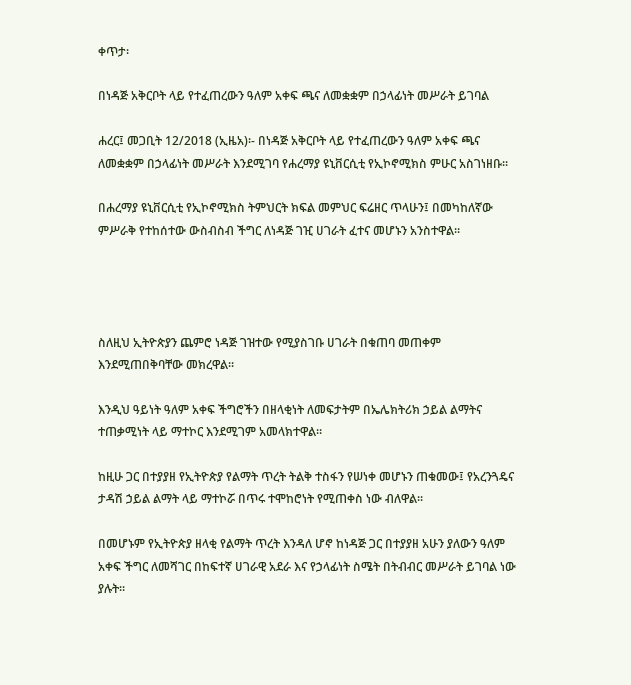ቀጥታ፡

በነዳጅ አቅርቦት ላይ የተፈጠረውን ዓለም አቀፍ ጫና ለመቋቋም በኃላፊነት መሥራት ይገባል

ሐረር፤ መጋቢት 12/2018 (ኢዜአ)፡- በነዳጅ አቅርቦት ላይ የተፈጠረውን ዓለም አቀፍ ጫና ለመቋቋም በኃላፊነት መሥራት እንደሚገባ የሐረማያ ዩኒቨርሲቲ የኢኮኖሚክስ ምሁር አስገነዘቡ።

በሐረማያ ዩኒቨርሲቲ የኢኮኖሚክስ ትምህርት ክፍል መምህር ፍሬዘር ጥላሁን፤ በመካከለኛው ምሥራቅ የተከሰተው ውስብስብ ችግር ለነዳጅ ገዢ ሀገራት ፈተና መሆኑን አንስተዋል።




ስለዚህ ኢትዮጵያን ጨምሮ ነዳጅ ገዝተው የሚያስገቡ ሀገራት በቁጠባ መጠቀም እንደሚጠበቅባቸው መክረዋል።

እንዲህ ዓይነት ዓለም አቀፍ ችግሮችን በዘላቂነት ለመፍታትም በኤሌክትሪክ ኃይል ልማትና ተጠቃሚነት ላይ ማተኮር እንደሚገም አመላክተዋል።

ከዚሁ ጋር በተያያዘ የኢትዮጵያ የልማት ጥረት ትልቅ ተስፋን የሠነቀ መሆኑን ጠቁመው፤ የአረንጓዴና ታዳሽ ኃይል ልማት ላይ ማተኮሯ በጥሩ ተሞከሮነት የሚጠቀስ ነው ብለዋል።

በመሆኑም የኢትዮጵያ ዘላቂ የልማት ጥረት እንዳለ ሆኖ ከነዳጅ ጋር በተያያዘ አሁን ያለውን ዓለም አቀፍ ችግር ለመሻገር በከፍተኛ ሀገራዊ አደራ እና የኃላፊነት ስሜት በትብብር መሥራት ይገባል ነው ያሉት።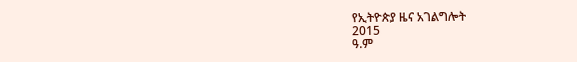የኢትዮጵያ ዜና አገልግሎት
2015
ዓ.ም